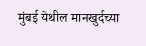मुंबई येथील मानखुर्दच्या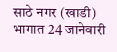साठे नगर (खाडी) भागात 24 जानेवारी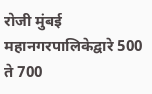रोजी मुंबई महानगरपालिकेद्वारे 500 ते 700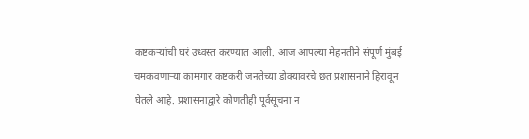कष्टकऱ्यांची घरं उध्वस्त करण्यात आली. आज आपल्या मेहनतीने संपूर्ण मुंबई चमकवणाऱ्या कामगार कष्टकरी जनतेच्या डोक्यावरचे छत प्रशासनाने हिरावून घेतले आहे. प्रशासनाद्वारे कोणतीही पूर्वसूचना न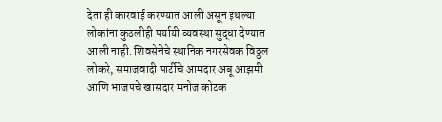देता ही कारवाई करण्यात आली असून इथल्या लोकांना कुठलीही पर्यायी व्यवस्था सुद्धा देण्यात आली नाही. शिवसेनेचे स्थानिक नगरसेवक विठ्ठल लोकरे, समाजवादी पार्टीचे आमदार अबू आझमी आणि भाजपचे खासदार मनोज कोटक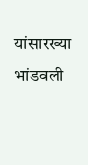यांसारख्या भांडवली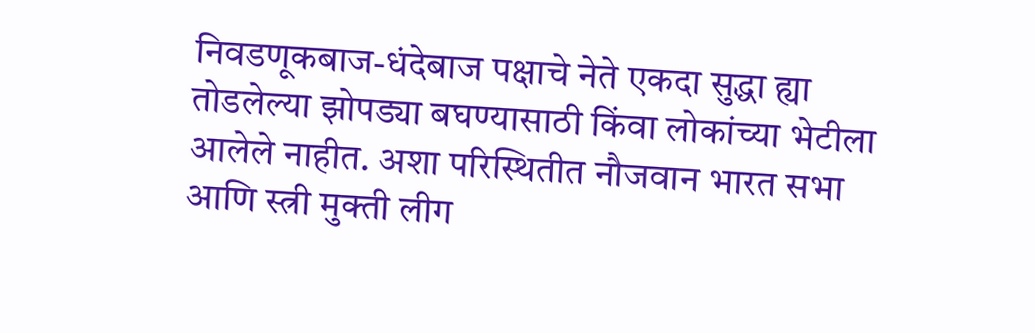निवडणूकबाज-धंदेबाज पक्षाचे नेते एकदा सुद्धा ह्या तोडलेल्या झोपड्या बघण्यासाठी किंवा लोकांच्या भेटीला आलेले नाहीत. अशा परिस्थितीत नौजवान भारत सभा आणि स्त्री मुक्ती लीग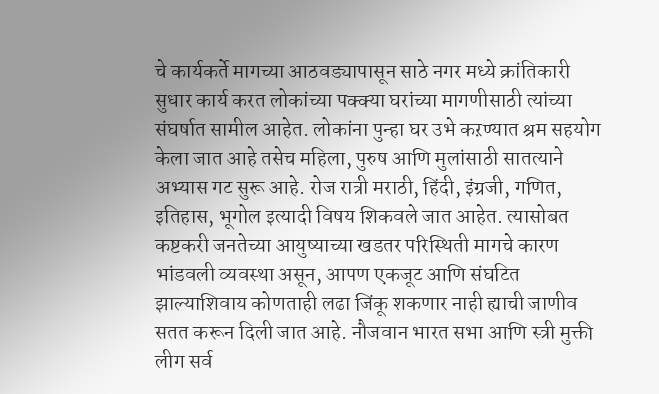चे कार्यकर्ते मागच्या आठवड्यापासून साठे नगर मध्ये क्रांतिकारी सुधार कार्य करत लोकांच्या पक्क्या घरांच्या मागणीसाठी त्यांच्या संघर्षात सामील आहेत. लोकांना पुन्हा घर उभे कऱण्यात श्रम सहयोग केला जात आहे तसेच महिला, पुरुष आणि मुलांसाठी सातत्याने अभ्यास गट सुरू आहे. रोज रात्री मराठी, हिंदी, इंग्रजी, गणित, इतिहास, भूगोल इत्यादी विषय शिकवले जात आहेत. त्यासोबत कष्टकरी जनतेच्या आयुष्याच्या खडतर परिस्थिती मागचे कारण भांडवली व्यवस्था असून, आपण एकजूट आणि संघटित झाल्याशिवाय कोणताही लढा जिंकू शकणार नाही ह्याची जाणीव सतत करून दिली जात आहे. नौजवान भारत सभा आणि स्त्री मुक्ती लीग सर्व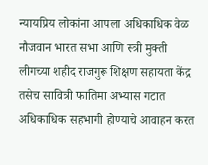न्यायप्रिय लोकांना आपला अधिकाधिक वेळ नौजवान भारत सभा आणि स्त्री मुक्ती लीगच्या शहीद राजगुरू शिक्षण सहायता केंद्र तसेच सावित्री फातिमा अभ्यास गटात अधिकाधिक सहभागी होण्याचे आवाहन करत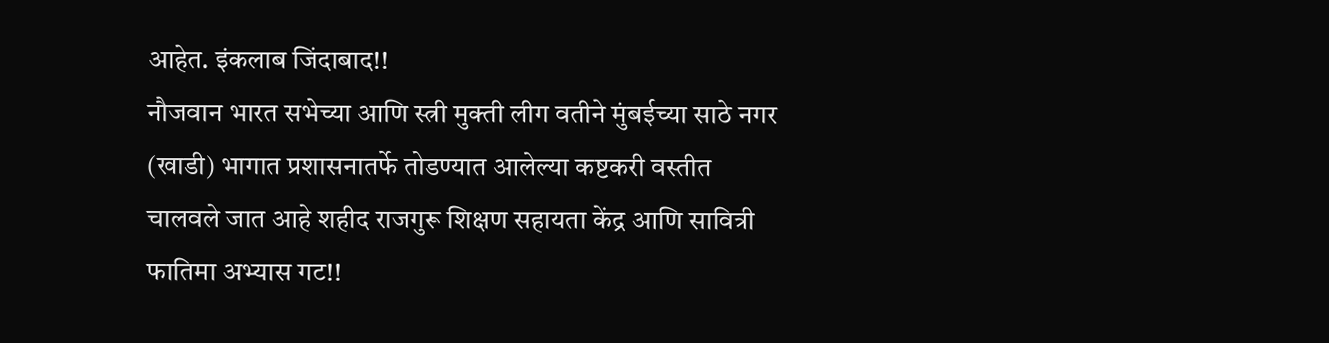आहेत. इंकलाब जिंदाबाद!!
नौजवान भारत सभेच्या आणि स्त्री मुक्ती लीग वतीने मुंबईच्या साठे नगर (खाडी) भागात प्रशासनातर्फे तोडण्यात आलेल्या कष्टकरी वस्तीत चालवले जात आहे शहीद राजगुरू शिक्षण सहायता केंद्र आणि सावित्री फातिमा अभ्यास गट!!